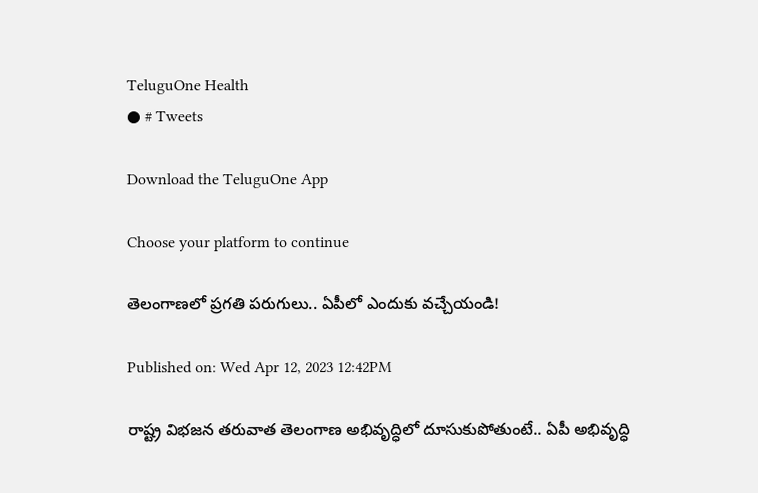TeluguOne Health
● # Tweets

Download the TeluguOne App

Choose your platform to continue

తెలంగాణలో ప్రగతి పరుగులు.. ఏపీలో ఎందుకు వచ్చేయండి!

Published on: Wed Apr 12, 2023 12:42PM

రాష్ట్ర విభజన తరువాత తెలంగాణ అభివృద్ధిలో దూసుకుపోతుంటే.. ఏపీ అభివృద్ధి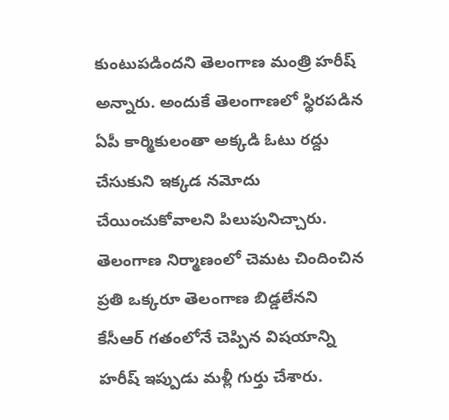కుంటుపడిందని తెలంగాణ మంత్రి హరీష్ అన్నారు. అందుకే తెలంగాణలో స్థిరపడిన ఏపీ కార్మికులంతా అక్కడి ఓటు రద్దు చేసుకుని ఇక్కడ నమోదు చేయించుకోవాలని పిలుపునిచ్చారు. తెలంగాణ నిర్మాణంలో చెమట చిందించిన ప్రతి ఒక్కరూ తెలంగాణ బిడ్డలేనని కేసీఆర్ గతంలోనే చెప్పిన విషయాన్ని హరీష్ ఇప్పుడు మళ్లీ గుర్తు చేశారు.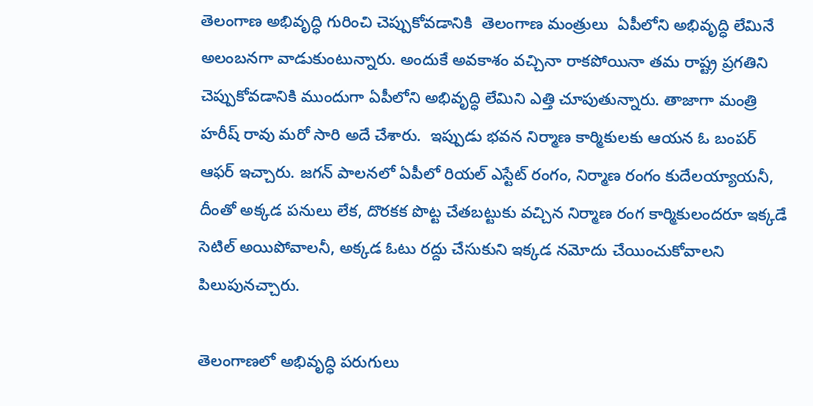తెలంగాణ అభివృద్ధి గురించి చెప్పుకోవడానికి  తెలంగాణ మంత్రులు  ఏపీలోని అభివృద్ధి లేమినే అలంబనగా వాడుకుంటున్నారు. అందుకే అవకాశం వచ్చినా రాకపోయినా తమ రాష్ట్ర ప్రగతిని చెప్పుకోవడానికి ముందుగా ఏపీలోని అభివృద్ధి లేమిని ఎత్తి చూపుతున్నారు. తాజాగా మంత్రి హరీష్ రావు మరో సారి అదే చేశారు.  ఇప్పుడు భవన నిర్మాణ కార్మికులకు ఆయన ఓ బంపర్ ఆఫర్ ఇచ్చారు. జగన్ పాలనలో ఏపీలో రియల్ ఎస్టేట్ రంగం, నిర్మాణ రంగం కుదేలయ్యాయనీ, దీంతో అక్కడ పనులు లేక, దొరకక పొట్ట చేతబట్టుకు వచ్చిన నిర్మాణ రంగ కార్మికులందరూ ఇక్కడే సెటిల్ అయిపోవాలనీ, అక్కడ ఓటు రద్దు చేసుకుని ఇక్కడ నమోదు చేయించుకోవాలని పిలుపునచ్చారు.

తెలంగాణలో అభివృద్ధి పరుగులు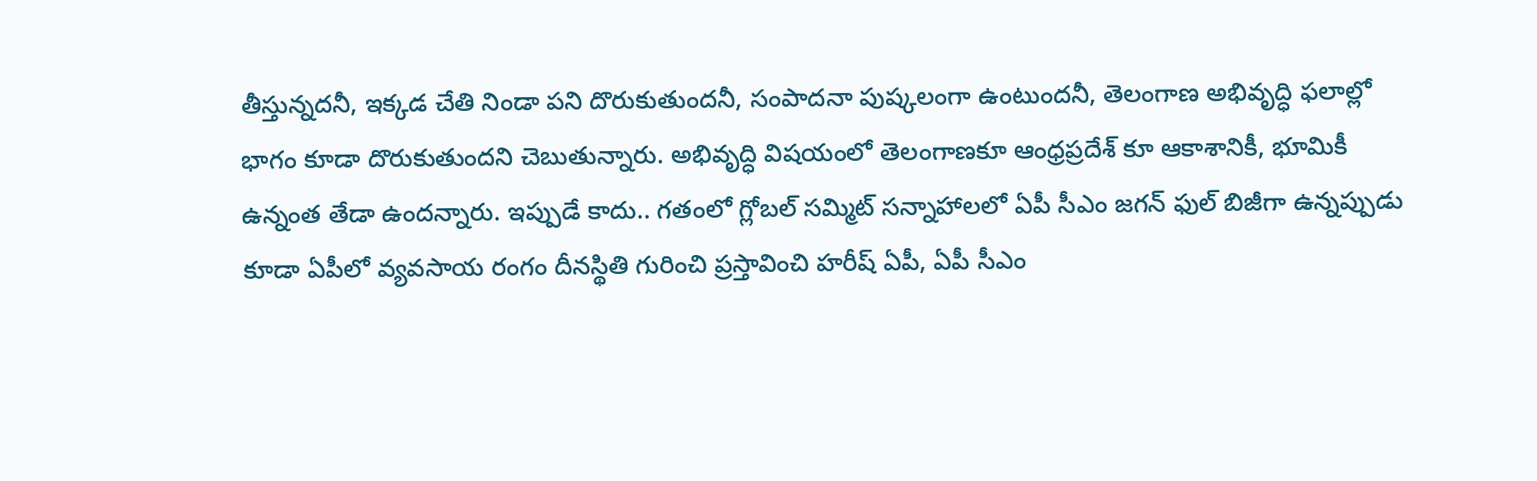తీస్తున్నదనీ, ఇక్కడ చేతి నిండా పని దొరుకుతుందనీ, సంపాదనా పుష్కలంగా ఉంటుందనీ, తెలంగాణ అభివృద్ధి ఫలాల్లో భాగం కూడా దొరుకుతుందని చెబుతున్నారు. అభివృద్ధి విషయంలో తెలంగాణకూ ఆంధ్రప్రదేశ్ కూ ఆకాశానికీ, భూమికీ ఉన్నంత తేడా ఉందన్నారు. ఇప్పుడే కాదు.. గతంలో గ్లోబల్ సమ్మిట్ సన్నాహాలలో ఏపీ సీఎం జగన్ ఫుల్ బిజీగా ఉన్నప్పుడు కూడా ఏపీలో వ్యవసాయ రంగం దీనస్థితి గురించి ప్రస్తావించి హరీష్ ఏపీ, ఏపీ సీఎం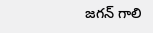జగన్ గాలి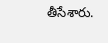తీసేశారు.